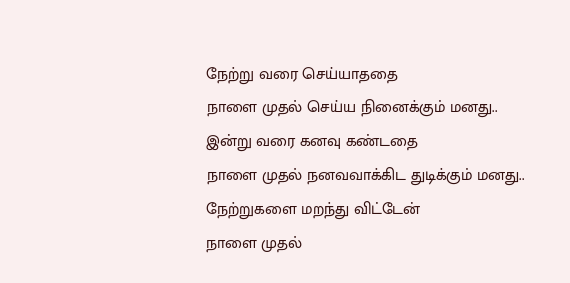நேற்று வரை செய்யாததை
நாளை முதல் செய்ய நினைக்கும் மனது..
இன்று வரை கனவு கண்டதை
நாளை முதல் நனவவாக்கிட துடிக்கும் மனது..
நேற்றுகளை மறந்து விட்டேன்
நாளை முதல்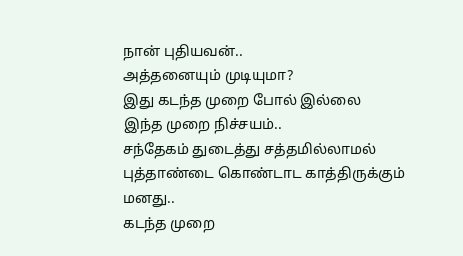நான் புதியவன்..
அத்தனையும் முடியுமா?
இது கடந்த முறை போல் இல்லை
இந்த முறை நிச்சயம்..
சந்தேகம் துடைத்து சத்தமில்லாமல்
புத்தாண்டை கொண்டாட காத்திருக்கும் மனது..
கடந்த முறை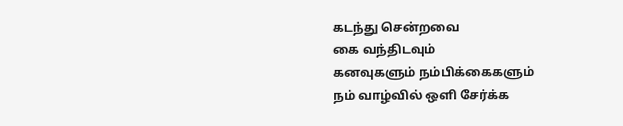கடந்து சென்றவை
கை வந்திடவும்
கனவுகளும் நம்பிக்கைகளும்
நம் வாழ்வில் ஒளி சேர்க்க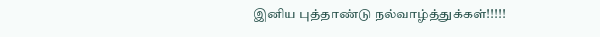இனிய புத்தாண்டு நல்வாழ்த்துக்கள்!!!!!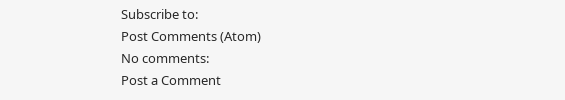Subscribe to:
Post Comments (Atom)
No comments:
Post a Comment